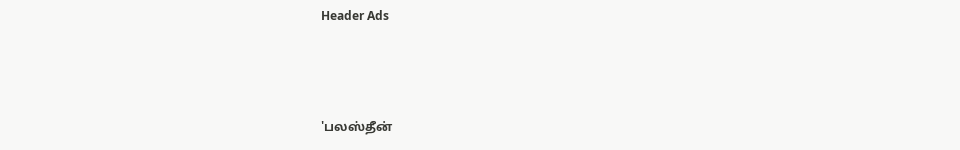Header Ads



'பலஸ்தீன்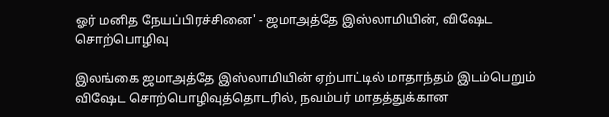ஓர் மனித நேயப்பிரச்சினை' - ஜமாஅத்தே இஸ்லாமியின், விஷேட சொற்பொழிவு

இலங்கை ஜமாஅத்தே இஸ்லாமியின் ஏற்பாட்டில் மாதாந்தம் இடம்பெறும் விஷேட சொற்பொழிவுத்தொடரில், நவம்பர் மாதத்துக்கான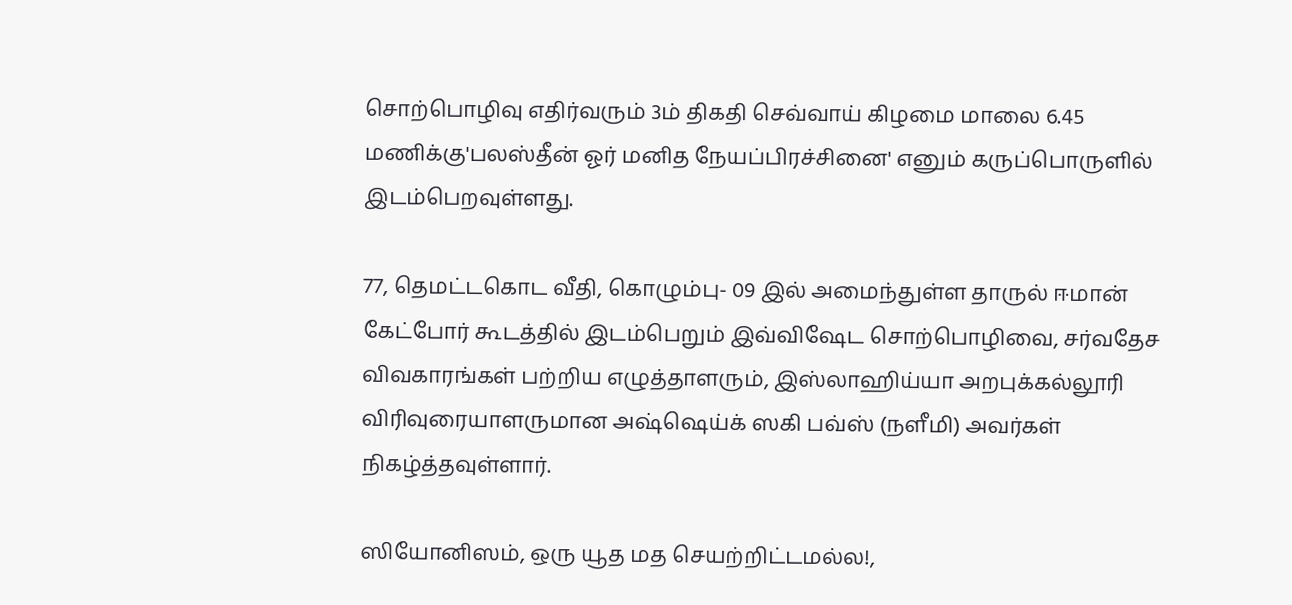சொற்பொழிவு எதிர்வரும் 3ம் திகதி செவ்வாய் கிழமை மாலை 6.45 மணிக்கு'பலஸ்தீன் ஓர் மனித நேயப்பிரச்சினை' எனும் கருப்பொருளில் இடம்பெறவுள்ளது.

77, தெமட்டகொட வீதி, கொழும்பு- 09 இல் அமைந்துள்ள தாருல் ஈமான் கேட்போர் கூடத்தில் இடம்பெறும் இவ்விஷேட சொற்பொழிவை, சர்வதேச விவகாரங்கள் பற்றிய எழுத்தாளரும், இஸ்லாஹிய்யா அறபுக்கல்லூரி விரிவுரையாளருமான அஷ்ஷெய்க் ஸகி பவ்ஸ் (நளீமி) அவர்கள் நிகழ்த்தவுள்ளார்.

ஸியோனிஸம், ஒரு யூத மத செயற்றிட்டமல்ல!,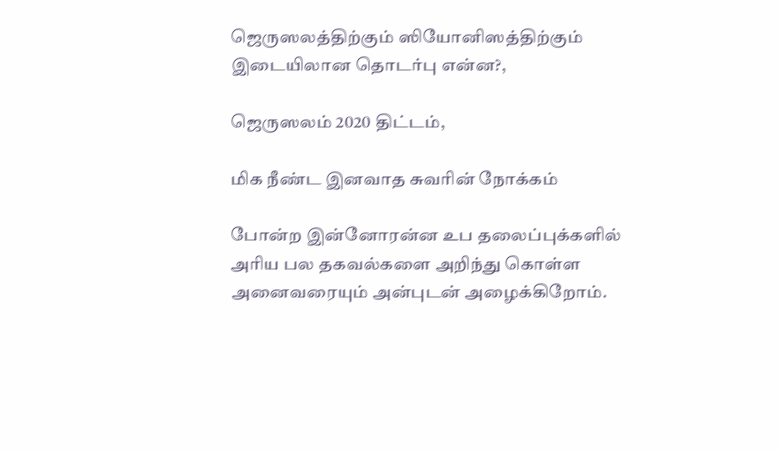ஜெருஸலத்திற்கும் ஸியோனிஸத்திற்கும் இடையிலான தொடர்பு என்ன?,

ஜெருஸலம் 2020 திட்டம்,

மிக நீண்ட இனவாத சுவரின் நோக்கம்

போன்ற இன்னோரன்ன உப தலைப்புக்களில் அரிய பல தகவல்களை அறிந்து கொள்ள அனைவரையும் அன்புடன் அழைக்கிறோம்.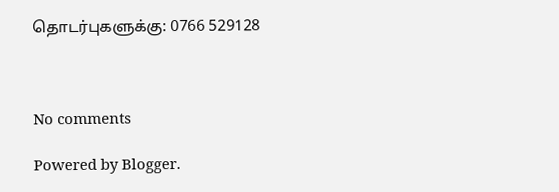தொடர்புகளுக்கு: 0766 529128



No comments

Powered by Blogger.